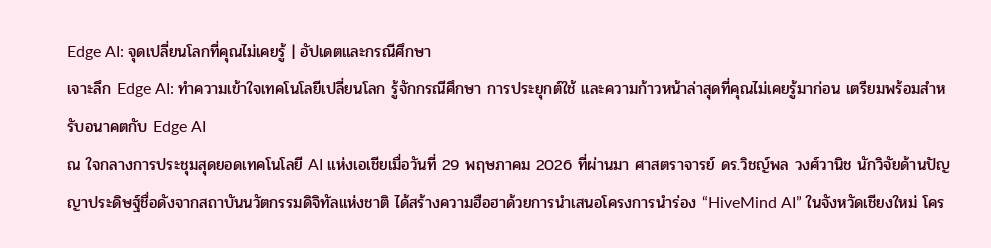Edge AI: จุดเปลี่ยนโลกที่คุณไม่เคยรู้ | อัปเดตและกรณีศึกษา
เจาะลึก Edge AI: ทำความเข้าใจเทคโนโลยีเปลี่ยนโลก รู้จักกรณีศึกษา การประยุกต์ใช้ และความก้าวหน้าล่าสุดที่คุณไม่เคยรู้มาก่อน เตรียมพร้อมสำหรับอนาคตกับ Edge AI
ณ ใจกลางการประชุมสุดยอดเทคโนโลยี AI แห่งเอเชียเมื่อวันที่ 29 พฤษภาคม 2026 ที่ผ่านมา ศาสตราจารย์ ดร.วิชญ์พล วงศ์วานิช นักวิจัยด้านปัญญาประดิษฐ์ชื่อดังจากสถาบันนวัตกรรมดิจิทัลแห่งชาติ ได้สร้างความฮือฮาด้วยการนำเสนอโครงการนำร่อง “HiveMind AI” ในจังหวัดเชียงใหม่ โคร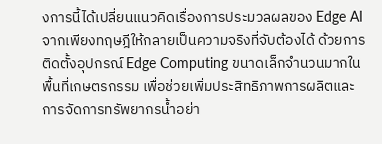งการนี้ได้เปลี่ยนแนวคิดเรื่องการประมวลผลของ Edge AI จากเพียงทฤษฎีให้กลายเป็นความจริงที่จับต้องได้ ด้วยการติดตั้งอุปกรณ์ Edge Computing ขนาดเล็กจำนวนมากในพื้นที่เกษตรกรรม เพื่อช่วยเพิ่มประสิทธิภาพการผลิตและการจัดการทรัพยากรน้ำอย่า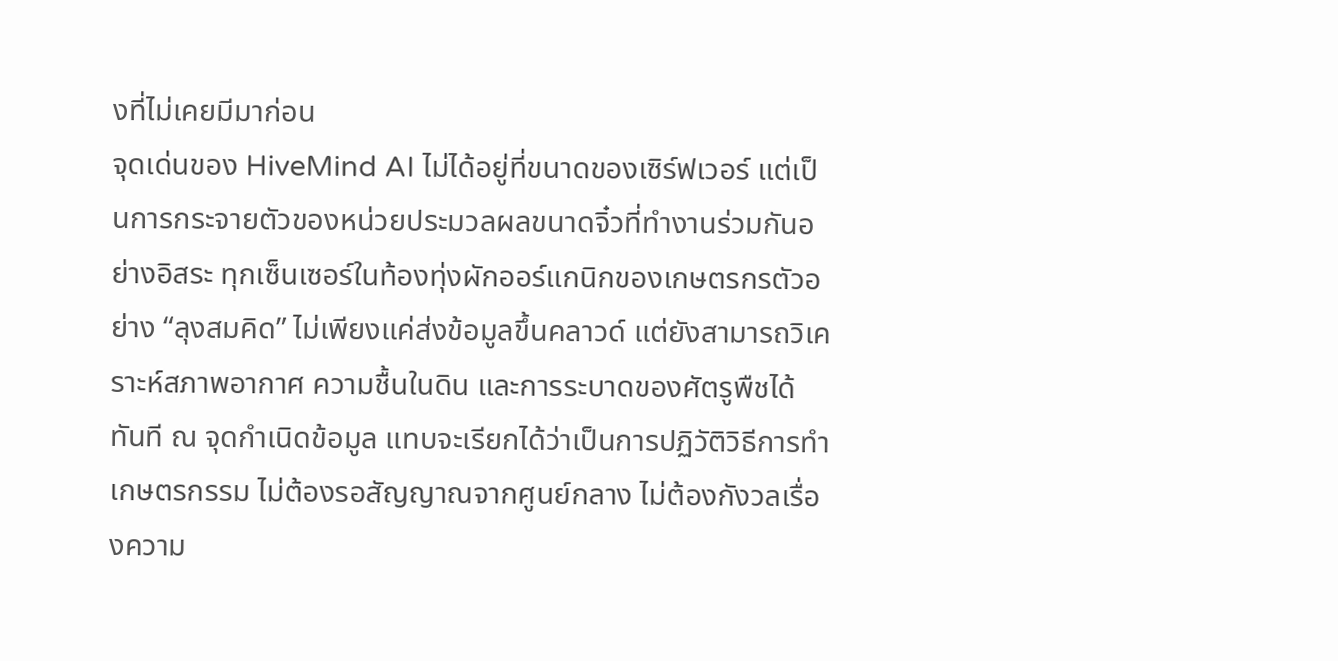งที่ไม่เคยมีมาก่อน
จุดเด่นของ HiveMind AI ไม่ได้อยู่ที่ขนาดของเซิร์ฟเวอร์ แต่เป็นการกระจายตัวของหน่วยประมวลผลขนาดจิ๋วที่ทำงานร่วมกันอย่างอิสระ ทุกเซ็นเซอร์ในท้องทุ่งผักออร์แกนิกของเกษตรกรตัวอย่าง “ลุงสมคิด” ไม่เพียงแค่ส่งข้อมูลขึ้นคลาวด์ แต่ยังสามารถวิเคราะห์สภาพอากาศ ความชื้นในดิน และการระบาดของศัตรูพืชได้ทันที ณ จุดกำเนิดข้อมูล แทบจะเรียกได้ว่าเป็นการปฏิวัติวิธีการทำเกษตรกรรม ไม่ต้องรอสัญญาณจากศูนย์กลาง ไม่ต้องกังวลเรื่องความ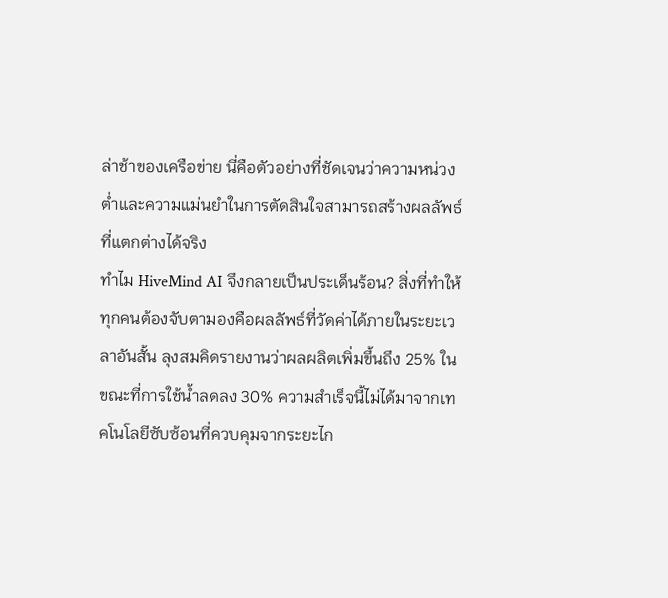ล่าช้าของเครือข่าย นี่คือตัวอย่างที่ชัดเจนว่าความหน่วงต่ำและความแม่นยำในการตัดสินใจสามารถสร้างผลลัพธ์ที่แตกต่างได้จริง
ทำไม HiveMind AI จึงกลายเป็นประเด็นร้อน? สิ่งที่ทำให้ทุกคนต้องจับตามองคือผลลัพธ์ที่วัดค่าได้ภายในระยะเวลาอันสั้น ลุงสมคิดรายงานว่าผลผลิตเพิ่มขึ้นถึง 25% ในขณะที่การใช้น้ำลดลง 30% ความสำเร็จนี้ไม่ได้มาจากเทคโนโลยีซับซ้อนที่ควบคุมจากระยะไก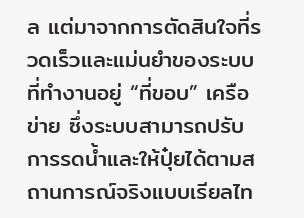ล แต่มาจากการตัดสินใจที่รวดเร็วและแม่นยำของระบบที่ทำงานอยู่ “ที่ขอบ” เครือข่าย ซึ่งระบบสามารถปรับการรดน้ำและให้ปุ๋ยได้ตามสถานการณ์จริงแบบเรียลไท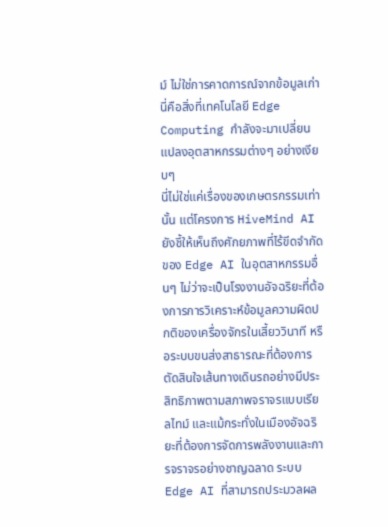ม์ ไม่ใช่การคาดการณ์จากข้อมูลเก่า นี่คือสิ่งที่เทคโนโลยี Edge Computing กำลังจะมาเปลี่ยนแปลงอุตสาหกรรมต่างๆ อย่างเงียบๆ
นี่ไม่ใช่แค่เรื่องของเกษตรกรรมเท่านั้น แต่โครงการ HiveMind AI ยังชี้ให้เห็นถึงศักยภาพที่ไร้ขีดจำกัดของ Edge AI ในอุตสาหกรรมอื่นๆ ไม่ว่าจะเป็นโรงงานอัจฉริยะที่ต้องการการวิเคราะห์ข้อมูลความผิดปกติของเครื่องจักรในเสี้ยววินาที หรือระบบขนส่งสาธารณะที่ต้องการตัดสินใจเส้นทางเดินรถอย่างมีประสิทธิภาพตามสภาพจราจรแบบเรียลไทม์ และแม้กระทั่งในเมืองอัจฉริยะที่ต้องการจัดการพลังงานและการจราจรอย่างชาญฉลาด ระบบ Edge AI ที่สามารถประมวลผล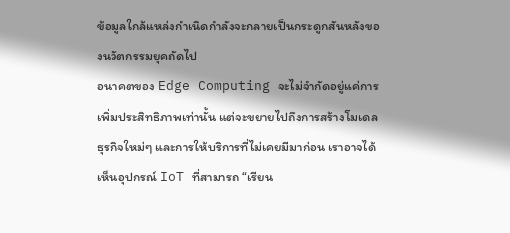ข้อมูลใกล้แหล่งกำเนิดกำลังจะกลายเป็นกระดูกสันหลังของนวัตกรรมยุคถัดไป
อนาคตของ Edge Computing จะไม่จำกัดอยู่แค่การเพิ่มประสิทธิภาพเท่านั้น แต่จะขยายไปถึงการสร้างโมเดลธุรกิจใหม่ๆ และการให้บริการที่ไม่เคยมีมาก่อน เราอาจได้เห็นอุปกรณ์ IoT ที่สามารถ “เรียน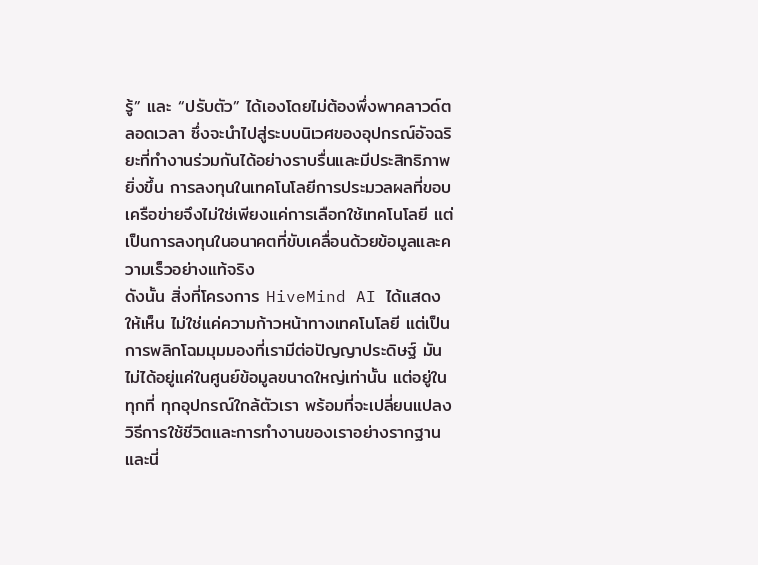รู้” และ “ปรับตัว” ได้เองโดยไม่ต้องพึ่งพาคลาวด์ตลอดเวลา ซึ่งจะนำไปสู่ระบบนิเวศของอุปกรณ์อัจฉริยะที่ทำงานร่วมกันได้อย่างราบรื่นและมีประสิทธิภาพยิ่งขึ้น การลงทุนในเทคโนโลยีการประมวลผลที่ขอบเครือข่ายจึงไม่ใช่เพียงแค่การเลือกใช้เทคโนโลยี แต่เป็นการลงทุนในอนาคตที่ขับเคลื่อนด้วยข้อมูลและความเร็วอย่างแท้จริง
ดังนั้น สิ่งที่โครงการ HiveMind AI ได้แสดงให้เห็น ไม่ใช่แค่ความก้าวหน้าทางเทคโนโลยี แต่เป็นการพลิกโฉมมุมมองที่เรามีต่อปัญญาประดิษฐ์ มันไม่ได้อยู่แค่ในศูนย์ข้อมูลขนาดใหญ่เท่านั้น แต่อยู่ในทุกที่ ทุกอุปกรณ์ใกล้ตัวเรา พร้อมที่จะเปลี่ยนแปลงวิธีการใช้ชีวิตและการทำงานของเราอย่างรากฐาน และนี่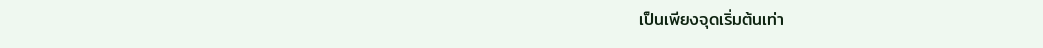เป็นเพียงจุดเริ่มต้นเท่า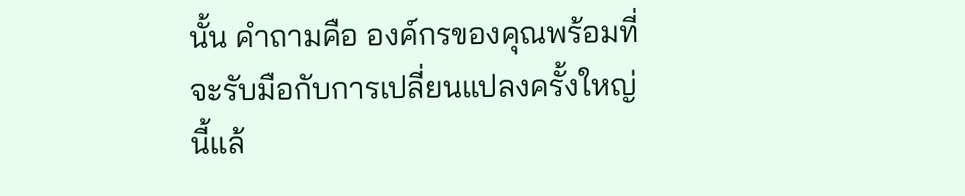นั้น คำถามคือ องค์กรของคุณพร้อมที่จะรับมือกับการเปลี่ยนแปลงครั้งใหญ่นี้แล้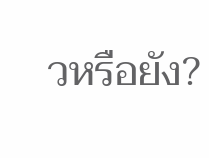วหรือยัง?